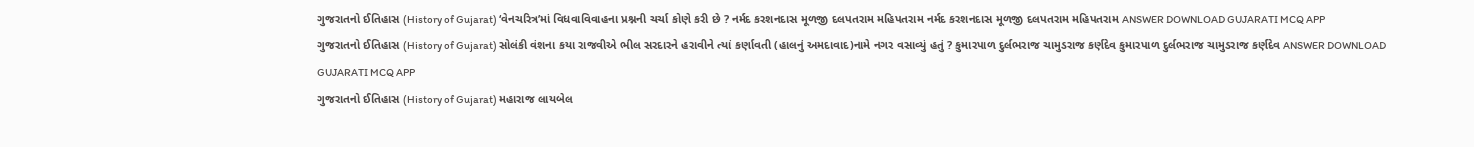ગુજરાતનો ઈતિહાસ (History of Gujarat) ‘વેનચરિત્ર’માં વિધવાવિવાહના પ્રશ્નની ચર્ચા કોણે કરી છે ? નર્મદ કરશનદાસ મૂળજી દલપતરામ મહિપતરામ નર્મદ કરશનદાસ મૂળજી દલપતરામ મહિપતરામ ANSWER DOWNLOAD GUJARATI MCQ APP
ગુજરાતનો ઈતિહાસ (History of Gujarat) સોલંકી વંશના કયા રાજવીએ ભીલ સરદારને હરાવીને ત્યાં કર્ણાવતી (હાલનું અમદાવાદ)નામે નગર વસાવ્યું હતું ? કુમારપાળ દુર્લભરાજ ચામુડરાજ કર્ણદેવ કુમારપાળ દુર્લભરાજ ચામુડરાજ કર્ણદેવ ANSWER DOWNLOAD GUJARATI MCQ APP
ગુજરાતનો ઈતિહાસ (History of Gujarat) મહારાજ લાયબેલ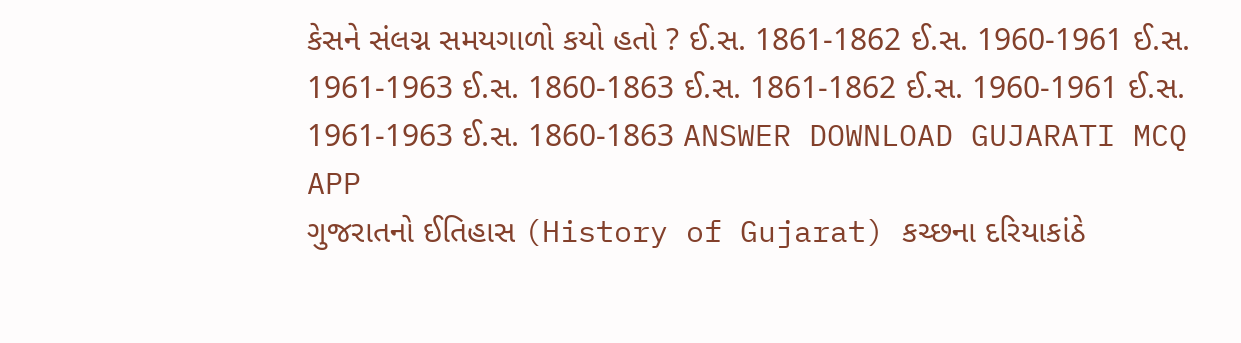કેસને સંલગ્ન સમયગાળો કયો હતો ? ઈ.સ. 1861-1862 ઈ.સ. 1960-1961 ઈ.સ. 1961-1963 ઈ.સ. 1860-1863 ઈ.સ. 1861-1862 ઈ.સ. 1960-1961 ઈ.સ. 1961-1963 ઈ.સ. 1860-1863 ANSWER DOWNLOAD GUJARATI MCQ APP
ગુજરાતનો ઈતિહાસ (History of Gujarat) કચ્છના દરિયાકાંઠે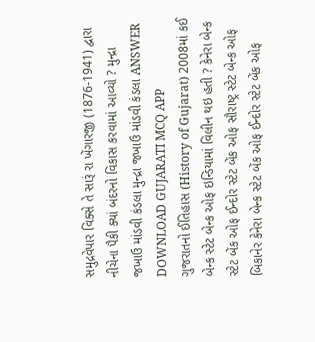સમુદ્રવેપાર વિક્સે તે સારૂં રા ખેંગારજી (1876-1941) દ્વારા નીચેના પૈકી ક્યાં બંદરનો વિકાસ કરવામાં આવ્યો ? મુન્દ્રા જખાઉ માંડવી કંડલા મુન્દ્રા જખાઉ માંડવી કંડલા ANSWER DOWNLOAD GUJARATI MCQ APP
ગુજરાતનો ઈતિહાસ (History of Gujarat) 2008માં કઈ બેન્ક સ્ટેટ બેન્ક ઓફ ઇન્ડિયામાં વિલીન થઇ હતી ? કેનેરા બેન્ક સ્ટેટ બેંક ઓફ ઈન્દોર સ્ટેટ બેંક ઓફ સૌરાષ્ટ્ર સ્ટેટ બેન્ક ઓફ બિકાનેર કેનેરા બેન્ક સ્ટેટ બેંક ઓફ ઈન્દોર સ્ટેટ બેંક ઓફ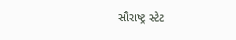સૌરાષ્ટ્ર સ્ટેટ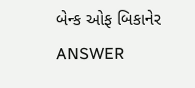બેન્ક ઓફ બિકાનેર ANSWER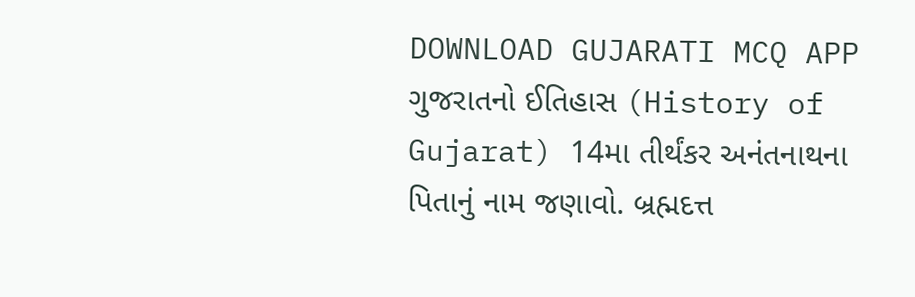DOWNLOAD GUJARATI MCQ APP
ગુજરાતનો ઈતિહાસ (History of Gujarat) 14મા તીર્થંકર અનંતનાથના પિતાનું નામ જણાવો. બ્રહ્મદત્ત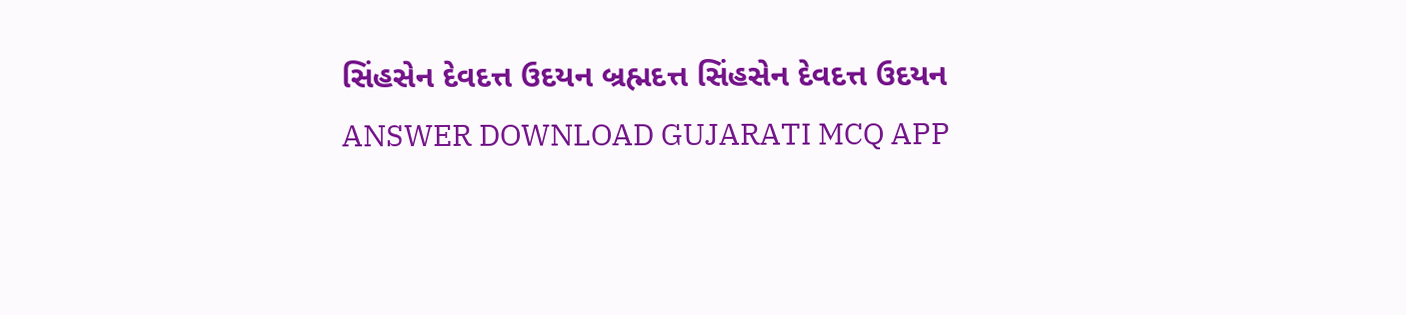સિંહસેન દેવદત્ત ઉદયન બ્રહ્મદત્ત સિંહસેન દેવદત્ત ઉદયન ANSWER DOWNLOAD GUJARATI MCQ APP